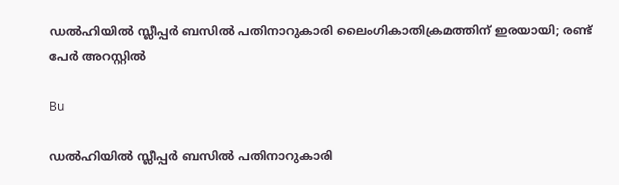ഡല്‍ഹിയില്‍ സ്ലീപ്പര്‍ ബസില്‍ പതിനാറുകാരി ലൈംഗികാതിക്രമത്തിന് ഇരയായി; രണ്ട് പേർ അറസ്റ്റിൽ

Bu

ഡല്‍ഹിയില്‍ സ്ലീപ്പര്‍ ബസില്‍ പതിനാറുകാരി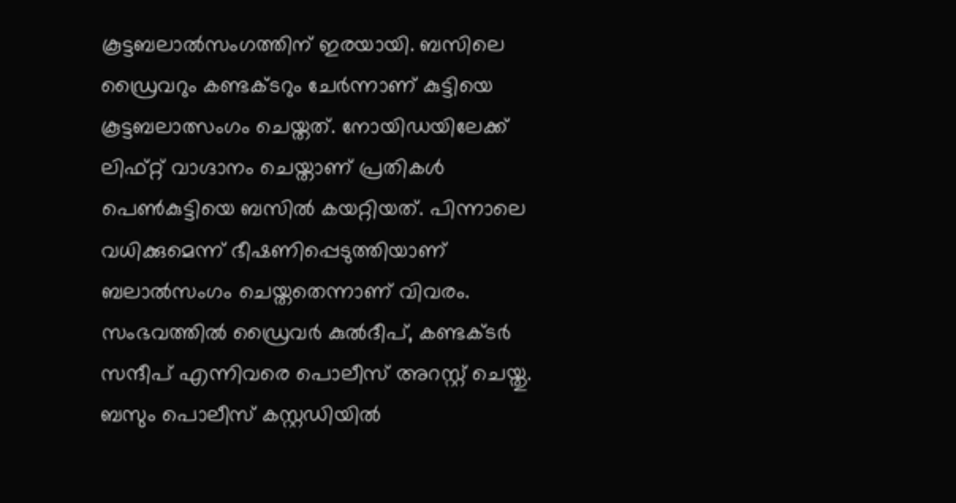കൂട്ടബലാല്‍സംഗത്തിന് ഇരയായി. ബസിലെ ഡ്രൈവറും കണ്ടക്ടറും ചേര്‍ന്നാണ് കുട്ടിയെ കൂട്ടബലാത്സംഗം ചെയ്തത്. നോയിഡയിലേക്ക് ലിഫ്റ്റ് വാഗ്ദാനം ചെയ്താണ് പ്രതികള്‍ പെണ്‍കുട്ടിയെ ബസില്‍ കയറ്റിയത്. പിന്നാലെ വധിക്കുമെന്ന് ഭീഷണിപ്പെടുത്തിയാണ് ബലാല്‍സംഗം ചെയ്തതെന്നാണ് വിവരം. സംഭവത്തില്‍ ഡ്രൈവര്‍ കുല്‍ദീപ്, കണ്ടക്ടര്‍ സന്ദീപ് എന്നിവരെ പൊലീസ് അറസ്റ്റ് ചെയ്തു. ബസും പൊലീസ് കസ്റ്റഡിയില്‍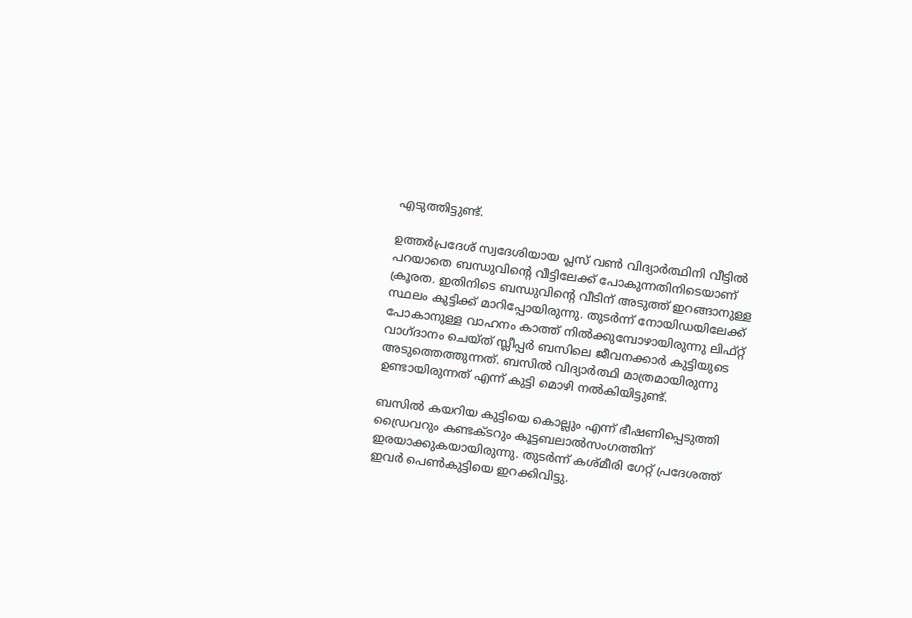എടുത്തിട്ടുണ്ട്.

ഉത്തര്‍പ്രദേശ് സ്വദേശിയായ പ്ലസ് വണ്‍ വിദ്യാര്‍ത്ഥിനി വീട്ടില്‍ പറയാതെ ബന്ധുവിന്റെ വീട്ടിലേക്ക് പോകുന്നതിനിടെയാണ് ക്രൂരത. ഇതിനിടെ ബന്ധുവിന്റെ വീടിന് അടുത്ത് ഇറങ്ങാനുള്ള സ്ഥലം കുട്ടിക്ക് മാറിപ്പോയിരുന്നു. തുടര്‍ന്ന് നോയിഡയിലേക്ക് പോകാനുള്ള വാഹനം കാത്ത് നില്‍ക്കുമ്പോഴായിരുന്നു ലിഫ്റ്റ് വാഗ്ദാനം ചെയ്ത് സ്ലീപ്പര്‍ ബസിലെ ജീവനക്കാര്‍ കുട്ടിയുടെ അടുത്തെത്തുന്നത്. ബസില്‍ വിദ്യാര്‍ത്ഥി മാത്രമായിരുന്നു ഉണ്ടായിരുന്നത് എന്ന് കുട്ടി മൊഴി നല്‍കിയിട്ടുണ്ട്.

ബസില്‍ കയറിയ കുട്ടിയെ കൊല്ലും എന്ന് ഭീഷണിപ്പെടുത്തി ഡ്രൈവറും കണ്ടക്ടറും കൂട്ടബലാല്‍സംഗത്തിന് ഇരയാക്കുകയായിരുന്നു. തുടര്‍ന്ന് കശ്മീരി ഗേറ്റ് പ്രദേശത്ത് ഇവര്‍ പെണ്‍കുട്ടിയെ ഇറക്കിവിട്ടു.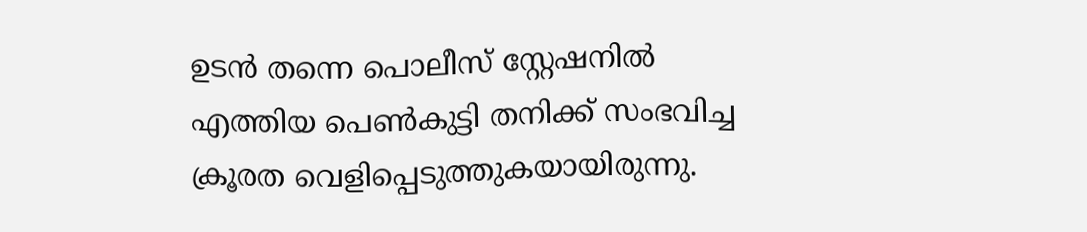ഉടന്‍ തന്നെ പൊലീസ് സ്റ്റേഷനില്‍ എത്തിയ പെണ്‍കുട്ടി തനിക്ക് സംഭവിച്ച ക്രൂരത വെളിപ്പെടുത്തുകയായിരുന്നു.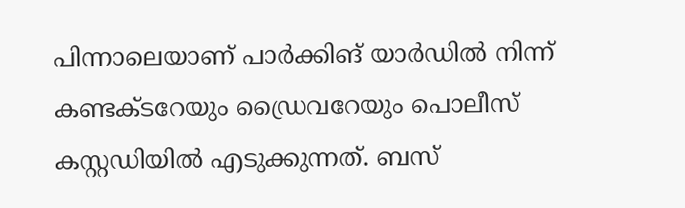പിന്നാലെയാണ് പാര്‍ക്കിങ് യാര്‍ഡില്‍ നിന്ന് കണ്ടക്ടറേയും ഡ്രൈവറേയും പൊലീസ് കസ്റ്റഡിയില്‍ എടുക്കുന്നത്. ബസ്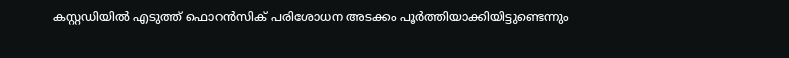കസ്റ്റഡിയില്‍ എടുത്ത് ഫൊറന്‍സിക് പരിശോധന അടക്കം പൂര്‍ത്തിയാക്കിയിട്ടുണ്ടെന്നും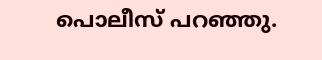പൊലീസ് പറഞ്ഞു.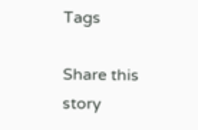Tags

Share this story